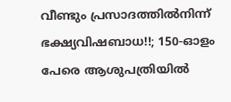വീണ്ടും പ്രസാദത്തിൽനിന്ന്‌ ഭക്ഷ്യവിഷബാധ!!; 150-ഓളം പേരെ ആശുപത്രിയിൽ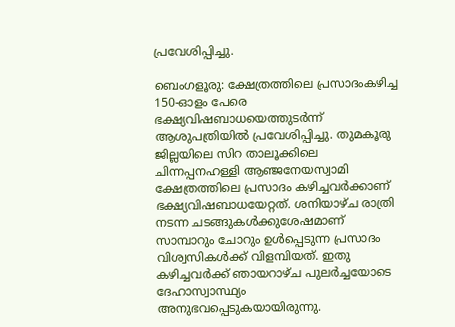പ്രവേശിപ്പിച്ചു.

ബെംഗളൂരു: ക്ഷേത്രത്തിലെ പ്രസാദംകഴിച്ച 150-ഓളം പേരെ ഭക്ഷ്യവിഷബാധയെത്തുടർന്ന് ആശുപത്രിയിൽ പ്രവേശിപ്പിച്ചു. തുമകൂരു ജില്ലയിലെ സിറ താലൂക്കിലെ ചിന്നപ്പനഹള്ളി ആഞ്ജനേയസ്വാമി ക്ഷേത്രത്തിലെ പ്രസാദം കഴിച്ചവർക്കാണ് ഭക്ഷ്യവിഷബാധയേറ്റത്. ശനിയാഴ്ച രാത്രി നടന്ന ചടങ്ങുകൾക്കുശേഷമാണ്‌ സാമ്പാറും ചോറും ഉൾപ്പെടുന്ന പ്രസാദം വിശ്വസികൾക്ക്‌ വിളമ്പിയത്. ഇതു കഴിച്ചവർക്ക്‌ ഞായറാഴ്ച പുലർച്ചയോടെ ദേഹാസ്വാസ്ഥ്യം അനുഭവപ്പെടുകയായിരുന്നു.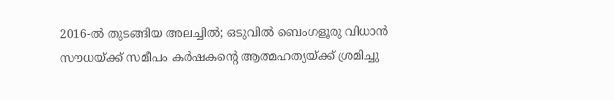2016-ൽ തുടങ്ങിയ അലച്ചിൽ; ഒടുവിൽ ബെംഗളൂരു വിധാൻ സൗധയ്ക്ക് സമീപം കർഷകന്റെ ആത്മഹത്യയ്ക്ക് ശ്രമിച്ചു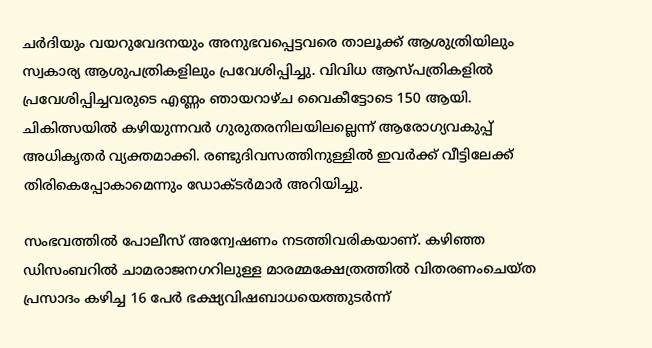ചർദിയും വയറുവേദനയും അനുഭവപ്പെട്ടവരെ താലൂക്ക് ആശുത്രിയിലും സ്വകാര്യ ആശുപത്രികളിലും പ്രവേശിപ്പിച്ചു. വിവിധ ആസ്പത്രികളിൽ പ്രവേശിപ്പിച്ചവരുടെ എണ്ണം ഞായറാഴ്ച വൈകീട്ടോടെ 150 ആയി. ചികിത്സയിൽ കഴിയുന്നവർ ഗുരുതരനിലയിലല്ലെന്ന് ആരോഗ്യവകുപ്പ് അധികൃതർ വ്യക്തമാക്കി. രണ്ടുദിവസത്തിനുള്ളിൽ ഇവർക്ക്‌ വീട്ടിലേക്ക്‌ തിരികെപ്പോകാമെന്നും ഡോക്ടർമാർ അറിയിച്ചു.

സംഭവത്തിൽ പോലീസ് അന്വേഷണം നടത്തിവരികയാണ്. കഴിഞ്ഞ ഡിസംബറിൽ ചാമരാജനഗറിലുള്ള മാരമ്മക്ഷേത്രത്തിൽ വിതരണംചെയ്ത പ്രസാദം കഴിച്ച 16 പേർ ഭക്ഷ്യവിഷബാധയെത്തുടർന്ന്‌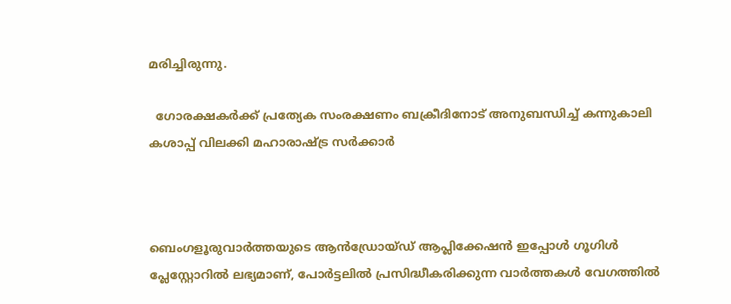മരിച്ചിരുന്നു.

  ഗോരക്ഷകർക്ക് പ്രത്യേക സംരക്ഷണം ബക്രീദിനോട് അനുബന്ധിച്ച് കന്നുകാലി കശാപ്പ് വിലക്കി മഹാരാഷ്ട്ര സർക്കാർ



ബെംഗളൂരുവാർത്തയുടെ ആൻഡ്രോയ്ഡ് ആപ്ലിക്കേഷൻ ഇപ്പോൾ ഗൂഗിൾ പ്ലേസ്റ്റോറിൽ ലഭ്യമാണ്, പോർട്ടലിൽ പ്രസിദ്ധീകരിക്കുന്ന വാർത്തകൾ വേഗത്തിൽ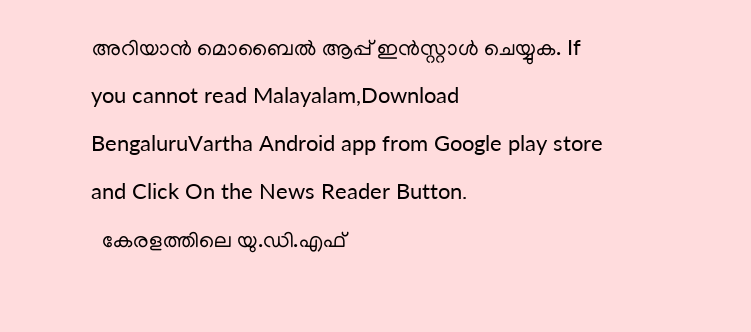അറിയാൻ മൊബൈൽ ആപ്പ് ഇൻസ്റ്റാൾ ചെയ്യുക. If you cannot read Malayalam,Download BengaluruVartha Android app from Google play store and Click On the News Reader Button.
  കേരളത്തിലെ യു.ഡി.എഫ്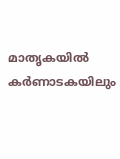മാതൃകയിൽ കർണാടകയിലും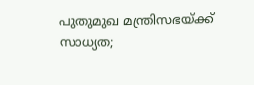പുതുമുഖ മന്ത്രിസഭയ്ക്ക് സാധ്യത;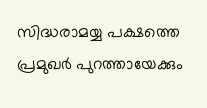സിദ്ധരാമയ്യ പക്ഷത്തെ പ്രമുഖർ പുറത്തായേക്കും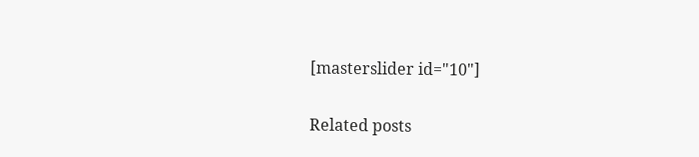[masterslider id="10"]

Related posts